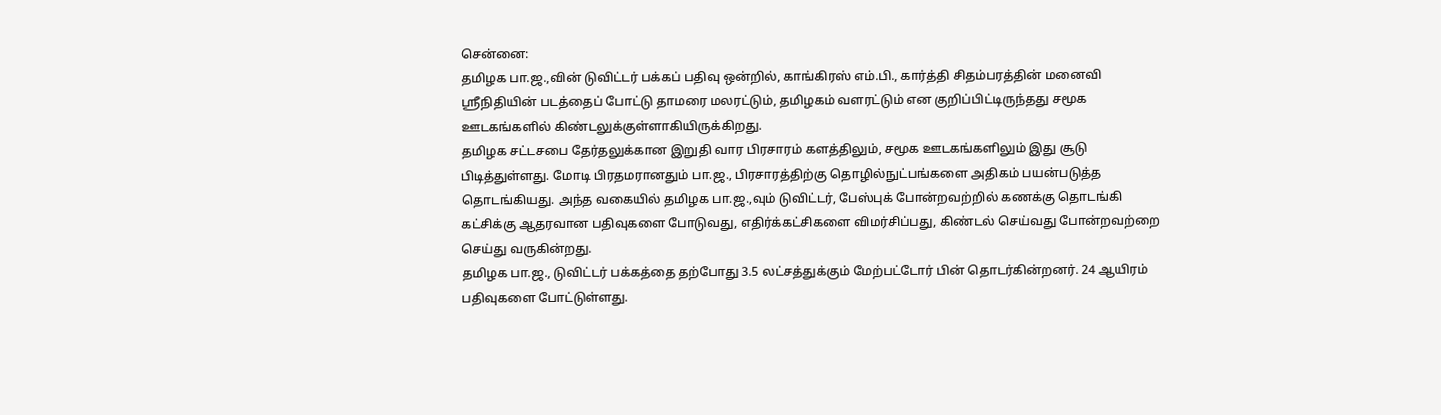சென்னை:
தமிழக பா.ஜ.,வின் டுவிட்டர் பக்கப் பதிவு ஒன்றில், காங்கிரஸ் எம்.பி., கார்த்தி சிதம்பரத்தின் மனைவி ஸ்ரீநிதியின் படத்தைப் போட்டு தாமரை மலரட்டும், தமிழகம் வளரட்டும் என குறிப்பிட்டிருந்தது சமூக ஊடகங்களில் கிண்டலுக்குள்ளாகியிருக்கிறது.
தமிழக சட்டசபை தேர்தலுக்கான இறுதி வார பிரசாரம் களத்திலும், சமூக ஊடகங்களிலும் இது சூடு பிடித்துள்ளது. மோடி பிரதமரானதும் பா.ஜ., பிரசாரத்திற்கு தொழில்நுட்பங்களை அதிகம் பயன்படுத்த தொடங்கியது. அந்த வகையில் தமிழக பா.ஜ.,வும் டுவிட்டர், பேஸ்புக் போன்றவற்றில் கணக்கு தொடங்கி கட்சிக்கு ஆதரவான பதிவுகளை போடுவது, எதிர்க்கட்சிகளை விமர்சிப்பது, கிண்டல் செய்வது போன்றவற்றை செய்து வருகின்றது.
தமிழக பா.ஜ., டுவிட்டர் பக்கத்தை தற்போது 3.5 லட்சத்துக்கும் மேற்பட்டோர் பின் தொடர்கின்றனர். 24 ஆயிரம் பதிவுகளை போட்டுள்ளது.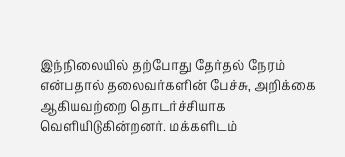இந்நிலையில் தற்போது தேர்தல் நேரம் என்பதால் தலைவர்களின் பேச்சு, அறிக்கை ஆகியவற்றை தொடர்ச்சியாக வெளியிடுகின்றனர். மக்களிடம்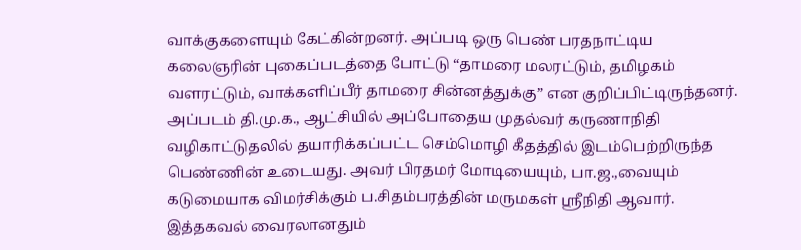வாக்குகளையும் கேட்கின்றனர். அப்படி ஒரு பெண் பரதநாட்டிய கலைஞரின் புகைப்படத்தை போட்டு “தாமரை மலரட்டும், தமிழகம் வளரட்டும், வாக்களிப்பீர் தாமரை சின்னத்துக்கு” என குறிப்பிட்டிருந்தனர்.
அப்படம் தி.மு.க., ஆட்சியில் அப்போதைய முதல்வர் கருணாநிதி வழிகாட்டுதலில் தயாரிக்கப்பட்ட செம்மொழி கீதத்தில் இடம்பெற்றிருந்த பெண்ணின் உடையது. அவர் பிரதமர் மோடியையும், பா.ஜ.,வையும் கடுமையாக விமர்சிக்கும் ப.சிதம்பரத்தின் மருமகள் ஸ்ரீநிதி ஆவார்.
இத்தகவல் வைரலானதும்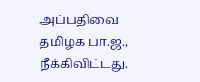அப்பதிவை தமிழக பா.ஜ., நீக்கிவிட்டது.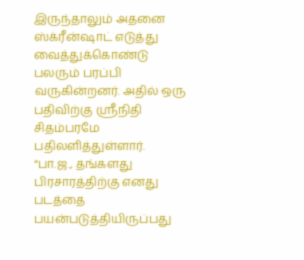இருந்தாலும் அதனை ஸ்க்ரீன்ஷாட் எடுத்து வைத்துக்கொண்டு பலரும் பரப்பி வருகின்றனர். அதில் ஒரு பதிவிற்கு ஸ்ரீநிதி சிதம்பரமே பதிலளித்துள்ளார்.
“பா.ஜ., தங்களது பிரசாரத்திற்கு எனது படத்தை பயன்படுத்தியிருப்பது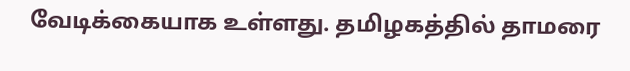வேடிக்கையாக உள்ளது. தமிழகத்தில் தாமரை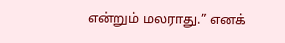என்றும் மலராது.” எனக்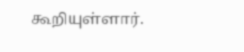கூறியுள்ளார்.